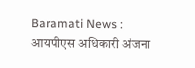Baramati News : आयपीएस अधिकारी अंजना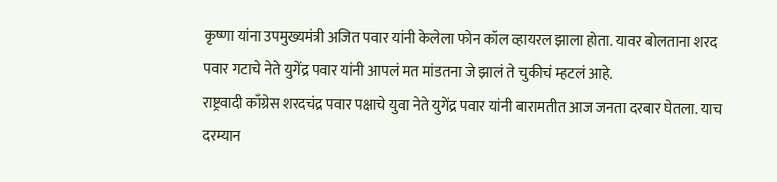कृष्णा यांना उपमुख्यमंत्री अजित पवार यांनी केलेला फोन कॉल व्हायरल झाला होता. यावर बोलताना शरद पवार गटाचे नेते युगेंद्र पवार यांनी आपलं मत मांडतना जे झालं ते चुकीचं म्हटलं आहे.
राष्ट्रवादी काँग्रेस शरदचंद्र पवार पक्षाचे युवा नेते युगेंद्र पवार यांनी बारामतीत आज जनता दरबार घेतला. याच दरम्यान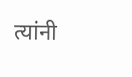त्यांनी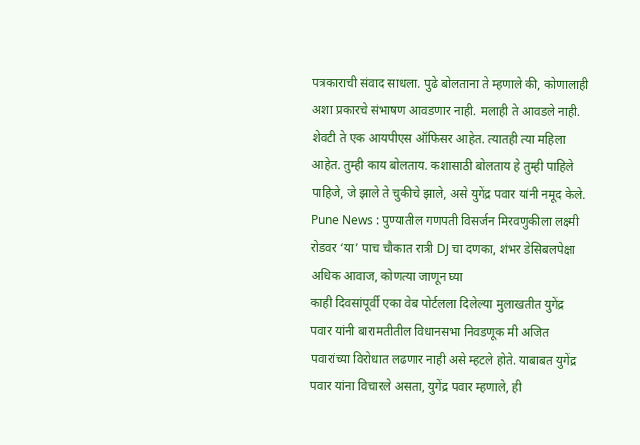पत्रकाराची संवाद साधला. पुढे बोलताना ते म्हणाले की, कोणालाही अशा प्रकारचे संभाषण आवडणार नाही. मलाही ते आवडले नाही. शेवटी ते एक आयपीएस ऑफिसर आहेत. त्यातही त्या महिला आहेत. तुम्ही काय बोलताय. कशासाठी बोलताय हे तुम्ही पाहिले पाहिजे, जे झाले ते चुकीचे झाले, असे युगेंद्र पवार यांनी नमूद केले.
Pune News : पुण्यातील गणपती विसर्जन मिरवणुकीला लक्ष्मी रोडवर ‘या’ पाच चौकात रात्री DJ चा दणका, शंभर डेसिबलपेक्षा अधिक आवाज, कोणत्या जाणून घ्या
काही दिवसांपूर्वी एका वेब पोर्टलला दिलेल्या मुलाखतीत युगेंद्र पवार यांनी बारामतीतील विधानसभा निवडणूक मी अजित पवारांच्या विरोधात लढणार नाही असे म्हटले होते. याबाबत युगेंद्र पवार यांना विचारले असता, युगेंद्र पवार म्हणाले, ही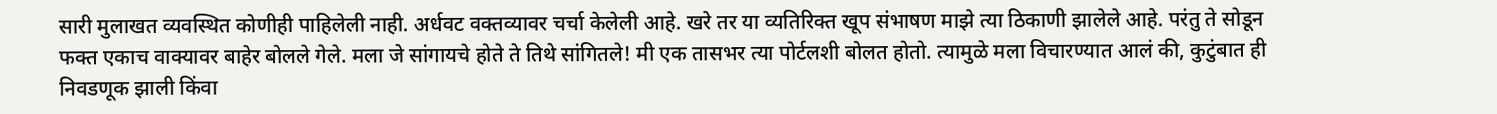सारी मुलाखत व्यवस्थित कोणीही पाहिलेली नाही. अर्धवट वक्तव्यावर चर्चा केलेली आहे. खरे तर या व्यतिरिक्त खूप संभाषण माझे त्या ठिकाणी झालेले आहे. परंतु ते सोडून फक्त एकाच वाक्यावर बाहेर बोलले गेले. मला जे सांगायचे होते ते तिथे सांगितले! मी एक तासभर त्या पोर्टलशी बोलत होतो. त्यामुळे मला विचारण्यात आलं की, कुटुंबात ही निवडणूक झाली किंवा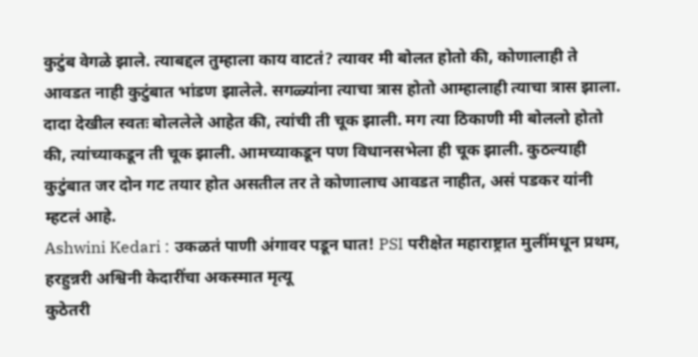कुटुंब वेगळे झाले. त्याबद्दल तुम्हाला काय वाटतं? त्यावर मी बोलत होतो की, कोणालाही ते आवडत नाही कुटुंबात भांडण झालेले. सगळ्यांना त्याचा त्रास होतो आम्हालाही त्याचा त्रास झाला. दादा देखील स्वतः बोललेले आहेत की, त्यांची ती चूक झाली. मग त्या ठिकाणी मी बोललो होतो की, त्यांच्याकडून ती चूक झाली. आमच्याकडून पण विधानसभेला ही चूक झाली. कुठल्याही कुटुंबात जर दोन गट तयार होत असतील तर ते कोणालाच आवडत नाहीत, असं पडकर यांनी म्हटलं आहे.
Ashwini Kedari : उकळतं पाणी अंगावर पडून घात! PSI परीक्षेत महाराष्ट्रात मुलींमधून प्रथम, हरहुन्नरी अश्विनी केदारींचा अकस्मात मृत्यू
कुठेतरी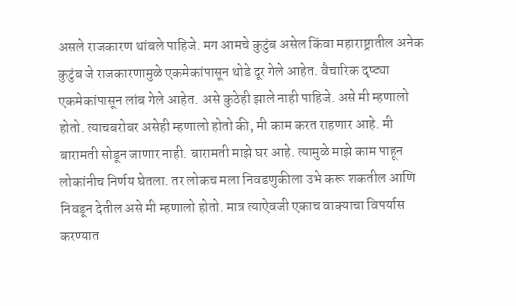असले राजकारण थांबले पाहिजे. मग आमचे कुटुंब असेल किंवा महाराष्ट्रातील अनेक कुटुंब जे राजकारणामुळे एकमेकांपासून थोडे दूर गेले आहेत. वैचारिक दृष्ट्या एकमेकांपासून लांब गेले आहेत. असे कुठेही झाले नाही पाहिजे. असे मी म्हणालो होतो. त्याचबरोबर असेही म्हणालो होतो की, मी काम करत राहणार आहे. मी बारामती सोडून जाणार नाही. बारामती माझे घर आहे. त्यामुळे माझे काम पाहून लोकांनीच निर्णय घेतला. तर लोकच मला निवडणुकीला उभे करू शकतील आणि निवडून देतील असे मी म्हणालो होतो. मात्र त्याऐवजी एकाच वाक्याचा विपर्यास करण्यात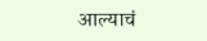आल्याचं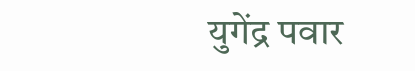युगेंद्र पवार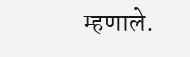म्हणाले.